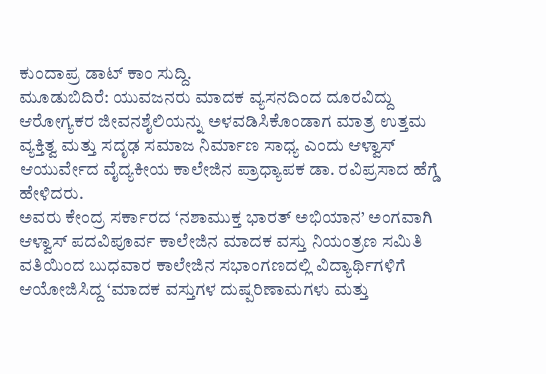ಕುಂದಾಪ್ರ ಡಾಟ್ ಕಾಂ ಸುದ್ದಿ.
ಮೂಡುಬಿದಿರೆ: ಯುವಜನರು ಮಾದಕ ವ್ಯಸನದಿಂದ ದೂರವಿದ್ದು ಆರೋಗ್ಯಕರ ಜೀವನಶೈಲಿಯನ್ನು ಅಳವಡಿಸಿಕೊಂಡಾಗ ಮಾತ್ರ ಉತ್ತಮ ವ್ಯಕ್ತಿತ್ವ ಮತ್ತು ಸದೃಢ ಸಮಾಜ ನಿರ್ಮಾಣ ಸಾಧ್ಯ ಎಂದು ಆಳ್ವಾಸ್ ಆಯುರ್ವೇದ ವೈದ್ಯಕೀಯ ಕಾಲೇಜಿನ ಪ್ರಾಧ್ಯಾಪಕ ಡಾ. ರವಿಪ್ರಸಾದ ಹೆಗ್ಡೆ ಹೇಳಿದರು.
ಅವರು ಕೇಂದ್ರ ಸರ್ಕಾರದ ‘ನಶಾಮುಕ್ತ ಭಾರತ್ ಅಭಿಯಾನ’ ಅಂಗವಾಗಿ ಆಳ್ವಾಸ್ ಪದವಿಪೂರ್ವ ಕಾಲೇಜಿನ ಮಾದಕ ವಸ್ತು ನಿಯಂತ್ರಣ ಸಮಿತಿ ವತಿಯಿಂದ ಬುಧವಾರ ಕಾಲೇಜಿನ ಸಭಾಂಗಣದಲ್ಲಿ ವಿದ್ಯಾರ್ಥಿಗಳಿಗೆ ಆಯೋಜಿಸಿದ್ದ ‘ಮಾದಕ ವಸ್ತುಗಳ ದುಷ್ಪರಿಣಾಮಗಳು ಮತ್ತು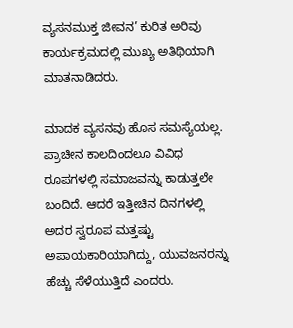ವ್ಯಸನಮುಕ್ತ ಜೀವನ’ ಕುರಿತ ಅರಿವು ಕಾರ್ಯಕ್ರಮದಲ್ಲಿ ಮುಖ್ಯ ಅತಿಥಿಯಾಗಿ ಮಾತನಾಡಿದರು.

ಮಾದಕ ವ್ಯಸನವು ಹೊಸ ಸಮಸ್ಯೆಯಲ್ಲ. ಪ್ರಾಚೀನ ಕಾಲದಿಂದಲೂ ವಿವಿಧ ರೂಪಗಳಲ್ಲಿ ಸಮಾಜವನ್ನು ಕಾಡುತ್ತಲೇ ಬಂದಿದೆ. ಆದರೆ ಇತ್ತೀಚಿನ ದಿನಗಳಲ್ಲಿ ಅದರ ಸ್ವರೂಪ ಮತ್ತಷ್ಟು ಅಪಾಯಕಾರಿಯಾಗಿದ್ದು, ಯುವಜನರನ್ನು ಹೆಚ್ಚು ಸೆಳೆಯುತ್ತಿದೆ ಎಂದರು.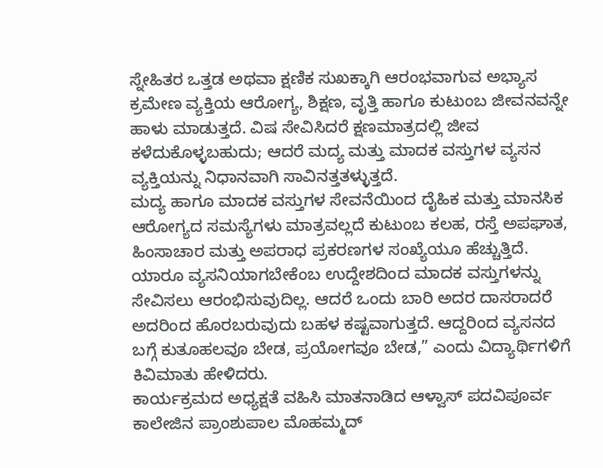ಸ್ನೇಹಿತರ ಒತ್ತಡ ಅಥವಾ ಕ್ಷಣಿಕ ಸುಖಕ್ಕಾಗಿ ಆರಂಭವಾಗುವ ಅಭ್ಯಾಸ ಕ್ರಮೇಣ ವ್ಯಕ್ತಿಯ ಆರೋಗ್ಯ, ಶಿಕ್ಷಣ, ವೃತ್ತಿ ಹಾಗೂ ಕುಟುಂಬ ಜೀವನವನ್ನೇ ಹಾಳು ಮಾಡುತ್ತದೆ. ವಿಷ ಸೇವಿಸಿದರೆ ಕ್ಷಣಮಾತ್ರದಲ್ಲಿ ಜೀವ ಕಳೆದುಕೊಳ್ಳಬಹುದು; ಆದರೆ ಮದ್ಯ ಮತ್ತು ಮಾದಕ ವಸ್ತುಗಳ ವ್ಯಸನ ವ್ಯಕ್ತಿಯನ್ನು ನಿಧಾನವಾಗಿ ಸಾವಿನತ್ತತಳ್ಳುತ್ತದೆ.
ಮದ್ಯ ಹಾಗೂ ಮಾದಕ ವಸ್ತುಗಳ ಸೇವನೆಯಿಂದ ದೈಹಿಕ ಮತ್ತು ಮಾನಸಿಕ ಆರೋಗ್ಯದ ಸಮಸ್ಯೆಗಳು ಮಾತ್ರವಲ್ಲದೆ ಕುಟುಂಬ ಕಲಹ, ರಸ್ತೆ ಅಪಘಾತ, ಹಿಂಸಾಚಾರ ಮತ್ತು ಅಪರಾಧ ಪ್ರಕರಣಗಳ ಸಂಖ್ಯೆಯೂ ಹೆಚ್ಚುತ್ತಿದೆ. ಯಾರೂ ವ್ಯಸನಿಯಾಗಬೇಕೆಂಬ ಉದ್ದೇಶದಿಂದ ಮಾದಕ ವಸ್ತುಗಳನ್ನು ಸೇವಿಸಲು ಆರಂಭಿಸುವುದಿಲ್ಲ. ಆದರೆ ಒಂದು ಬಾರಿ ಅದರ ದಾಸರಾದರೆ ಅದರಿಂದ ಹೊರಬರುವುದು ಬಹಳ ಕಷ್ಟವಾಗುತ್ತದೆ. ಆದ್ದರಿಂದ ವ್ಯಸನದ ಬಗ್ಗೆ ಕುತೂಹಲವೂ ಬೇಡ, ಪ್ರಯೋಗವೂ ಬೇಡ,” ಎಂದು ವಿದ್ಯಾರ್ಥಿಗಳಿಗೆ ಕಿವಿಮಾತು ಹೇಳಿದರು.
ಕಾರ್ಯಕ್ರಮದ ಅಧ್ಯಕ್ಷತೆ ವಹಿಸಿ ಮಾತನಾಡಿದ ಆಳ್ವಾಸ್ ಪದವಿಪೂರ್ವ ಕಾಲೇಜಿನ ಪ್ರಾಂಶುಪಾಲ ಮೊಹಮ್ಮದ್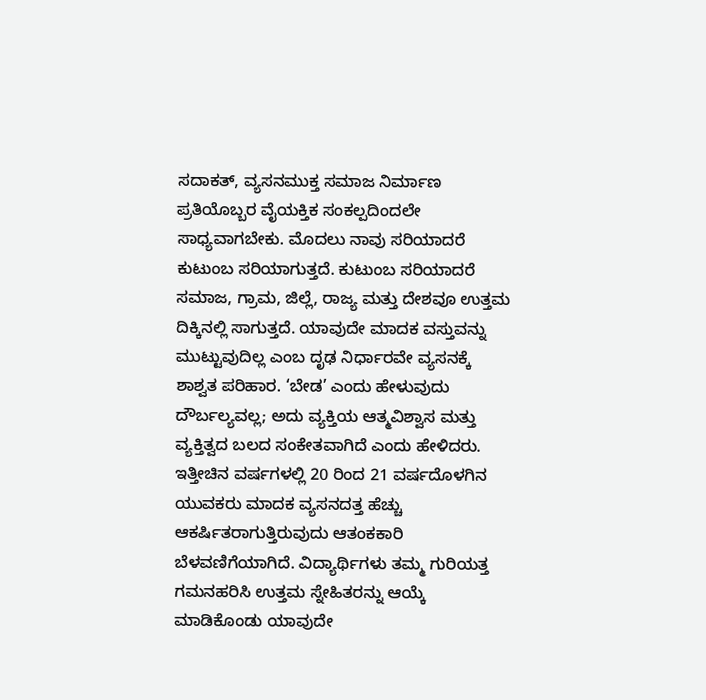ಸದಾಕತ್, ವ್ಯಸನಮುಕ್ತ ಸಮಾಜ ನಿರ್ಮಾಣ ಪ್ರತಿಯೊಬ್ಬರ ವೈಯಕ್ತಿಕ ಸಂಕಲ್ಪದಿಂದಲೇ ಸಾಧ್ಯವಾಗಬೇಕು. ಮೊದಲು ನಾವು ಸರಿಯಾದರೆ ಕುಟುಂಬ ಸರಿಯಾಗುತ್ತದೆ. ಕುಟುಂಬ ಸರಿಯಾದರೆ ಸಮಾಜ, ಗ್ರಾಮ, ಜಿಲ್ಲೆ, ರಾಜ್ಯ ಮತ್ತು ದೇಶವೂ ಉತ್ತಮ ದಿಕ್ಕಿನಲ್ಲಿ ಸಾಗುತ್ತದೆ. ಯಾವುದೇ ಮಾದಕ ವಸ್ತುವನ್ನು ಮುಟ್ಟುವುದಿಲ್ಲ ಎಂಬ ದೃಢ ನಿರ್ಧಾರವೇ ವ್ಯಸನಕ್ಕೆ ಶಾಶ್ವತ ಪರಿಹಾರ. ‘ಬೇಡ’ ಎಂದು ಹೇಳುವುದು ದೌರ್ಬಲ್ಯವಲ್ಲ; ಅದು ವ್ಯಕ್ತಿಯ ಆತ್ಮವಿಶ್ವಾಸ ಮತ್ತು ವ್ಯಕ್ತಿತ್ವದ ಬಲದ ಸಂಕೇತವಾಗಿದೆ ಎಂದು ಹೇಳಿದರು.
ಇತ್ತೀಚಿನ ವರ್ಷಗಳಲ್ಲಿ 20 ರಿಂದ 21 ವರ್ಷದೊಳಗಿನ ಯುವಕರು ಮಾದಕ ವ್ಯಸನದತ್ತ ಹೆಚ್ಚು ಆಕರ್ಷಿತರಾಗುತ್ತಿರುವುದು ಆತಂಕಕಾರಿ ಬೆಳವಣಿಗೆಯಾಗಿದೆ. ವಿದ್ಯಾರ್ಥಿಗಳು ತಮ್ಮ ಗುರಿಯತ್ತ ಗಮನಹರಿಸಿ ಉತ್ತಮ ಸ್ನೇಹಿತರನ್ನು ಆಯ್ಕೆ ಮಾಡಿಕೊಂಡು ಯಾವುದೇ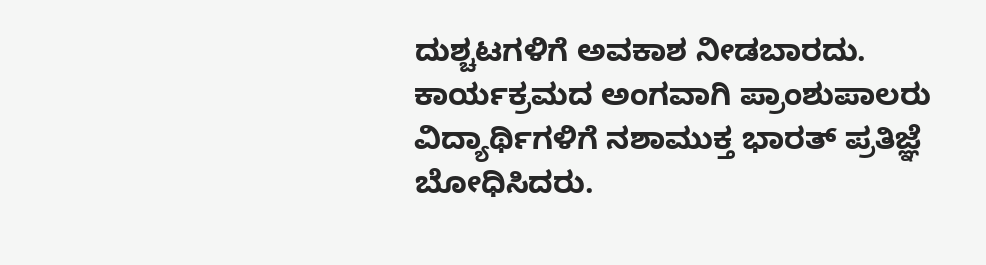ದುಶ್ಚಟಗಳಿಗೆ ಅವಕಾಶ ನೀಡಬಾರದು.
ಕಾರ್ಯಕ್ರಮದ ಅಂಗವಾಗಿ ಪ್ರಾಂಶುಪಾಲರು ವಿದ್ಯಾರ್ಥಿಗಳಿಗೆ ನಶಾಮುಕ್ತ ಭಾರತ್ ಪ್ರತಿಜ್ಞೆ ಬೋಧಿಸಿದರು.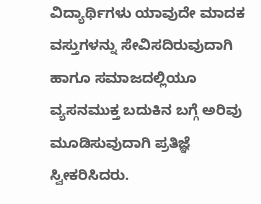ವಿದ್ಯಾರ್ಥಿಗಳು ಯಾವುದೇ ಮಾದಕ ವಸ್ತುಗಳನ್ನು ಸೇವಿಸದಿರುವುದಾಗಿ ಹಾಗೂ ಸಮಾಜದಲ್ಲಿಯೂ ವ್ಯಸನಮುಕ್ತ ಬದುಕಿನ ಬಗ್ಗೆ ಅರಿವು ಮೂಡಿಸುವುದಾಗಿ ಪ್ರತಿಜ್ಞೆ ಸ್ವೀಕರಿಸಿದರು.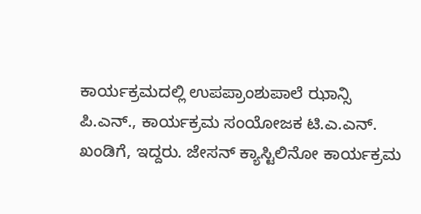ಕಾರ್ಯಕ್ರಮದಲ್ಲಿ ಉಪಪ್ರಾಂಶುಪಾಲೆ ಝಾನ್ಸಿ ಪಿ.ಎನ್., ಕಾರ್ಯಕ್ರಮ ಸಂಯೋಜಕ ಟಿ.ಎ.ಎನ್. ಖಂಡಿಗೆ, ಇದ್ದರು. ಜೇಸನ್ ಕ್ಯಾಸ್ಟಿಲಿನೋ ಕಾರ್ಯಕ್ರಮ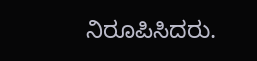ನಿರೂಪಿಸಿದರು.